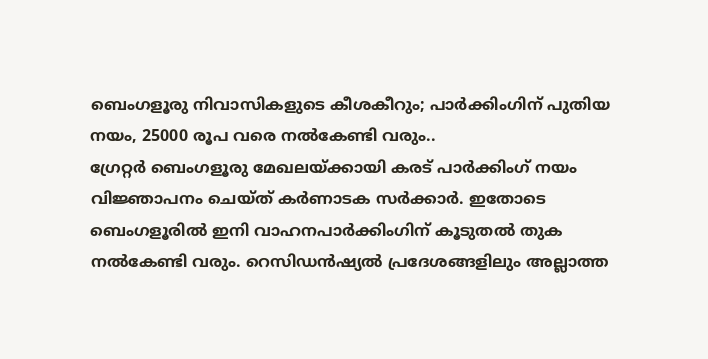ബെംഗളൂരു നിവാസികളുടെ കീശകീറും; പാർക്കിംഗിന് പുതിയ നയം, 25000 രൂപ വരെ നൽകേണ്ടി വരും..
ഗ്രേറ്റർ ബെംഗളൂരു മേഖലയ്ക്കായി കരട് പാർക്കിംഗ് നയം വിജ്ഞാപനം ചെയ്ത് കർണാടക സർക്കാർ. ഇതോടെ ബെംഗളൂരിൽ ഇനി വാഹനപാർക്കിംഗിന് കൂടുതൽ തുക നൽകേണ്ടി വരും. റെസിഡൻഷ്യൽ പ്രദേശങ്ങളിലും അല്ലാത്ത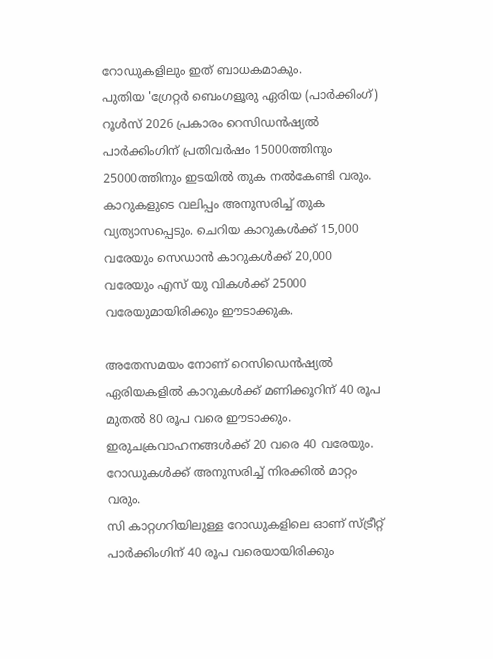റോഡുകളിലും ഇത് ബാധകമാകും.
പുതിയ 'ഗ്രേറ്റർ ബെംഗളൂരു ഏരിയ (പാർക്കിംഗ്) റൂൾസ് 2026 പ്രകാരം റെസിഡൻഷ്യൽ പാർക്കിംഗിന് പ്രതിവർഷം 15000ത്തിനും 25000ത്തിനും ഇടയിൽ തുക നൽകേണ്ടി വരും. കാറുകളുടെ വലിപ്പം അനുസരിച്ച് തുക വ്യത്യാസപ്പെടും. ചെറിയ കാറുകൾക്ക് 15,000 വരേയും സെഡാൻ കാറുകൾക്ക് 20,000 വരേയും എസ് യു വികൾക്ക് 25000 വരേയുമായിരിക്കും ഈടാക്കുക.

അതേസമയം നോണ് റെസിഡെൻഷ്യൽ ഏരിയകളിൽ കാറുകൾക്ക് മണിക്കൂറിന് 40 രൂപ മുതൽ 80 രൂപ വരെ ഈടാക്കും. ഇരുചക്രവാഹനങ്ങൾക്ക് 20 വരെ 40 വരേയും. റോഡുകൾക്ക് അനുസരിച്ച് നിരക്കിൽ മാറ്റം വരും.
സി കാറ്റഗറിയിലുള്ള റോഡുകളിലെ ഓണ് സ്ട്രീറ്റ് പാർക്കിംഗിന് 40 രൂപ വരെയായിരിക്കും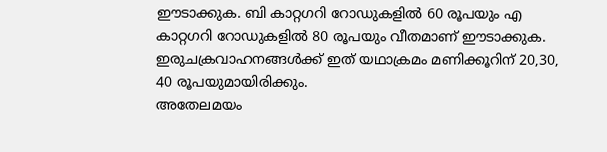ഈടാക്കുക. ബി കാറ്റഗറി റോഡുകളിൽ 60 രൂപയും എ കാറ്റഗറി റോഡുകളിൽ 80 രൂപയും വീതമാണ് ഈടാക്കുക. ഇരുചക്രവാഹനങ്ങൾക്ക് ഇത് യഥാക്രമം മണിക്കൂറിന് 20,30, 40 രൂപയുമായിരിക്കും.
അതേലമയം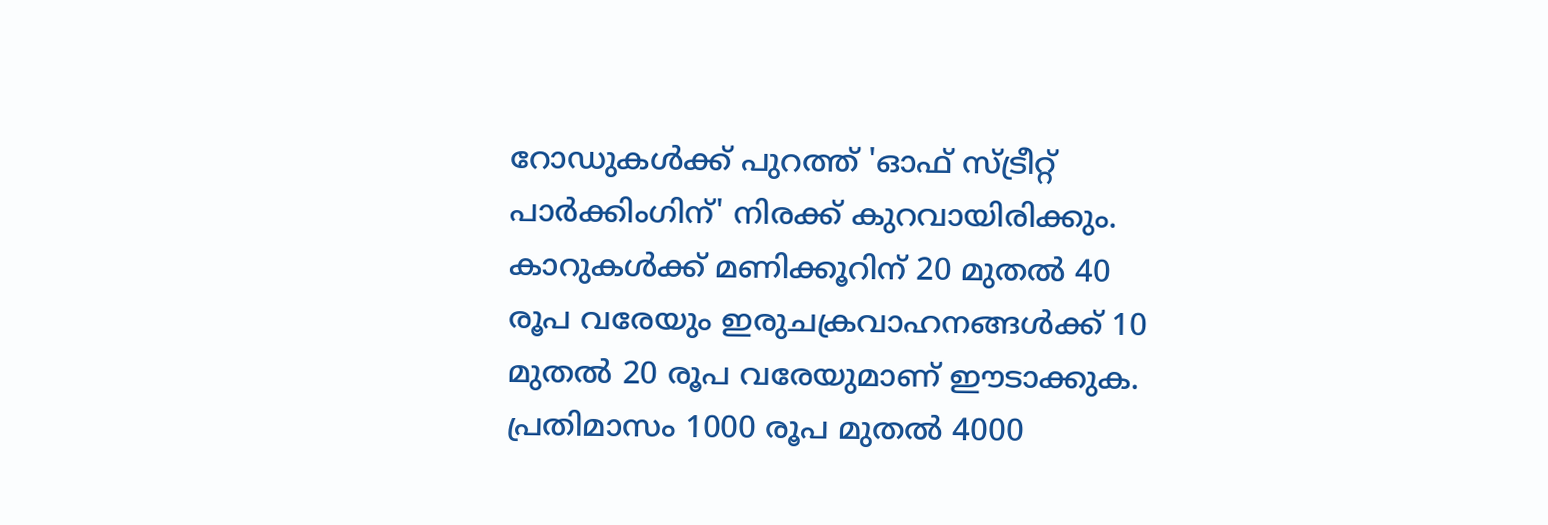റോഡുകൾക്ക് പുറത്ത് 'ഓഫ് സ്ട്രീറ്റ് പാർക്കിംഗിന്' നിരക്ക് കുറവായിരിക്കും. കാറുകൾക്ക് മണിക്കൂറിന് 20 മുതൽ 40 രൂപ വരേയും ഇരുചക്രവാഹനങ്ങൾക്ക് 10 മുതൽ 20 രൂപ വരേയുമാണ് ഈടാക്കുക. പ്രതിമാസം 1000 രൂപ മുതൽ 4000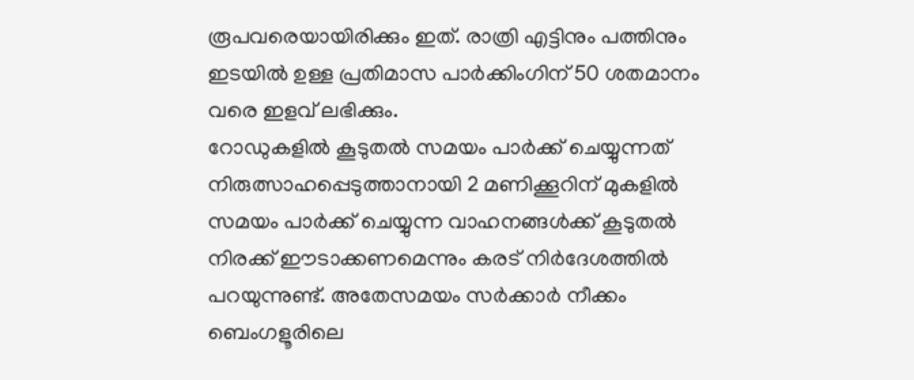രൂപവരെയായിരിക്കും ഇത്. രാത്രി എട്ടിനും പത്തിനും ഇടയിൽ ഉള്ള പ്രതിമാസ പാർക്കിംഗിന് 50 ശതമാനം വരെ ഇളവ് ലഭിക്കും.
റോഡുകളിൽ കൂടുതൽ സമയം പാർക്ക് ചെയ്യുന്നത് നിരുത്സാഹപ്പെടുത്താനായി 2 മണിക്കൂറിന് മുകളിൽ സമയം പാർക്ക് ചെയ്യുന്ന വാഹനങ്ങൾക്ക് കൂടുതൽ നിരക്ക് ഈടാക്കണമെന്നും കരട് നിർദേശത്തിൽ പറയുന്നുണ്ട്. അതേസമയം സർക്കാർ നീക്കം ബെംഗളൂരിലെ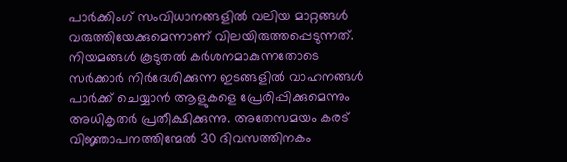പാർക്കിംഗ് സംവിധാനങ്ങളിൽ വലിയ മാറ്റങ്ങൾ വരുത്തിയേക്കുമെന്നാണ് വിലയിരുത്തപ്പെടുന്നത്. നിയമങ്ങൾ കൂടുതൽ കർശനമാകുന്നതോടെ സർക്കാർ നിർദേശിക്കുന്ന ഇടങ്ങളിൽ വാഹനങ്ങൾ പാർക്ക് ചെയ്യാൻ ആളുകളെ പ്രേരിപ്പിക്കുമെന്നും അധികൃതർ പ്രതീക്ഷിക്കുന്നു. അതേസമയം കരട് വിജ്ഞാപനത്തിന്മേൽ 30 ദിവസത്തിനകം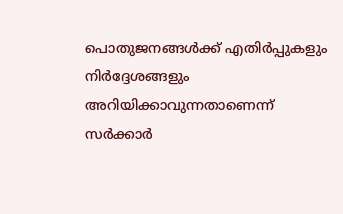പൊതുജനങ്ങൾക്ക് എതിർപ്പുകളും നിർദ്ദേശങ്ങളും അറിയിക്കാവുന്നതാണെന്ന് സർക്കാർ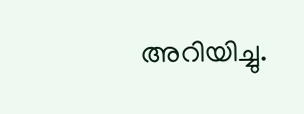അറിയിച്ചു.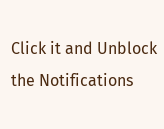Click it and Unblock the Notifications